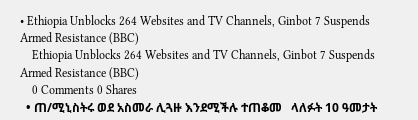• Ethiopia Unblocks 264 Websites and TV Channels, Ginbot 7 Suspends Armed Resistance (BBC)
    Ethiopia Unblocks 264 Websites and TV Channels, Ginbot 7 Suspends Armed Resistance (BBC)
    0 Comments 0 Shares
  • ጠ/ሚኒስትሩ ወደ አስመራ ሊጓዙ እንደሚችሉ ተጠቆመ   ላለፉት 10 ዓመታት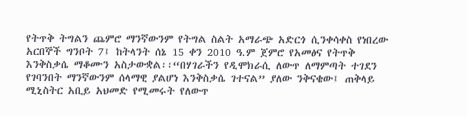የትጥቅ ትግልን ጨምሮ ማንኛውንም የትግል ስልት አማራጭ አድርጎ ሲንቀሳቀስ የነበረው አርበኞች ግንቦት 7፤ ከትላንት ሰኔ 15 ቀን 2010 ዓ.ም ጀምሮ የአመፅና የትጥቅ እንቅስቃሴ ማቆሙን አስታውቋል፡፡“በሃገራችን የዲሞክራሲ ለውጥ ለማምጣት ተገደን የገባንበት ማንኛውንም ሰላማዊ ያልሆነ እንቅስቃሴ ገተናል” ያለው ንቅናቄው፤ ጠቅላይ ሚኒስትር አቢይ አህመድ የሚመሩት የለውጥ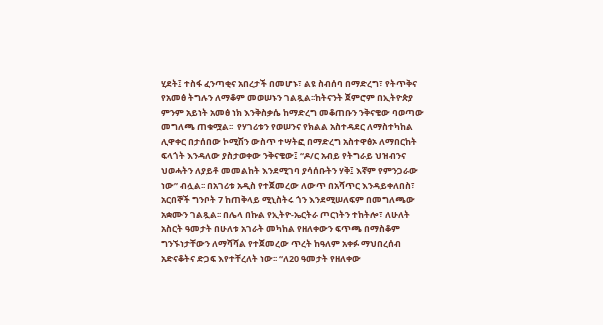ሂደት፤ ተስፋ ፈንጣቂና አበረታች በመሆኑ፣ ልዩ ስብሰባ በማድረግ፣ የትጥቅና የአመፅ ትግሉን ለማቆም መወሠኑን ገልጿል፡፡ከትናንት ጀምሮም በኢትዮጵያ ምንም አይነት አመፅ ነክ እንቅስቃሴ ከማድረግ መቆጠቡን ንቅናቄው ባወጣው መግለጫ ጠቁሟል፡፡  የሃገሪቱን የወሠንና የክልል አስተዳደር ለማስተካከል ሊዋቀር በታሰበው ኮሚሽን ውስጥ ተሣትፎ በማድረግ አስተዋፅኦ ለማበርከት ፍላጎት እንዳለው ያስታወቀው ንቅናቄው፤ “ዶ/ር አብይ የትግራይ ህዝብንና ህወሓትን ለያይቶ መመልከት እንደሚገባ ያሳሰቡትን ሃቅ፤ እኛም የምንጋራው ነው” ብሏል፡፡ በአገሪቱ አዲስ የተጀመረው ለውጥ በአሻጥር እንዳይቀለበስ፣ አርበኞች ግንቦት 7 ከጠቅላይ ሚኒስትሩ ጎን እንደሚሠለፍም በመግለጫው አቋሙን ገልጿል፡፡ በሌላ በኩል የኢትዮ-ኤርትራ ጦርነትን ተከትሎ፣ ለሁለት አስርት ዓመታት በሁለቱ አገራት መካከል የዘለቀውን ፍጥጫ በማስቆም ግንኙነታቸውን ለማሻሻል የተጀመረው ጥረት ከዓለም አቀፉ ማህበረሰብ አድናቆትና ድጋፍ እየተቸረለት ነው፡፡ “ለ20 ዓመታት የዘለቀው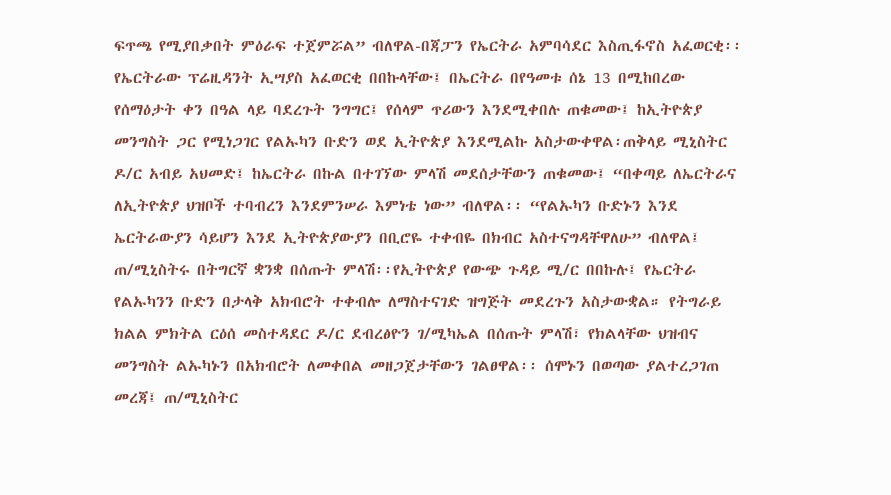ፍጥጫ የሚያበቃበት ምዕራፍ ተጀምሯል” ብለዋል-በጃፓን የኤርትራ አምባሳደር እስጢፋኖስ አፈወርቂ፡፡የኤርትራው ፕሬዚዳንት ኢሣያስ አፈወርቂ በበኩላቸው፤ በኤርትራ በየዓመቱ ሰኔ 13 በሚከበረው የሰማዕታት ቀን በዓል ላይ ባደረጉት ንግግር፤ የሰላም ጥሪውን እንደሚቀበሉ ጠቁመው፤ ከኢትዮጵያ መንግስት ጋር የሚነጋገር የልኡካን ቡድን ወደ ኢትዮጵያ እንደሚልኩ አስታውቀዋል፡ጠቅላይ ሚኒስትር ዶ/ር አብይ አህመድ፤ ከኤርትራ በኩል በተገኘው ምላሽ መደሰታቸውን ጠቁመው፤ “በቀጣይ ለኤርትራና ለኢትዮጵያ ህዝቦች ተባብረን እንደምንሠራ እምነቴ ነው” ብለዋል፡፡ “የልኡካን ቡድኑን እንደ ኤርትራውያን ሳይሆን እንደ ኢትዮጵያውያን በቢሮዬ ተቀብዬ በክብር አስተናግዳቸዋለሁ” ብለዋል፤ ጠ/ሚኒስትሩ በትግርኛ ቋንቋ በሰጡት ምላሽ፡፡የኢትዮጵያ የውጭ ጉዳይ ሚ/ር በበኩሉ፤ የኤርትራ የልኡካንን ቡድን በታላቅ አክብሮት ተቀብሎ ለማስተናገድ ዝግጅት መደረጉን አስታውቋል። የትግራይ ክልል ምክትል ርዕሰ መስተዳደር ዶ/ር ደብረፅዮን ገ/ሚካኤል በሰጡት ምላሽ፣ የክልላቸው ህዝብና መንግስት ልኡካኑን በአክብሮት ለመቀበል መዘጋጀታቸውን ገልፀዋል፡፡ ሰሞኑን በወጣው ያልተረጋገጠ መረጃ፤ ጠ/ሚኒስትር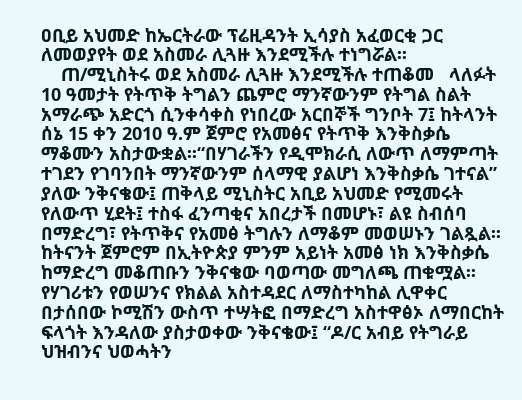ዐቢይ አህመድ ከኤርትራው ፕሬዚዳንት ኢሳያስ አፈወርቂ ጋር ለመወያየት ወደ አስመራ ሊጓዙ እንደሚችሉ ተነግሯል፡፡
    ጠ/ሚኒስትሩ ወደ አስመራ ሊጓዙ እንደሚችሉ ተጠቆመ   ላለፉት 10 ዓመታት የትጥቅ ትግልን ጨምሮ ማንኛውንም የትግል ስልት አማራጭ አድርጎ ሲንቀሳቀስ የነበረው አርበኞች ግንቦት 7፤ ከትላንት ሰኔ 15 ቀን 2010 ዓ.ም ጀምሮ የአመፅና የትጥቅ እንቅስቃሴ ማቆሙን አስታውቋል፡፡“በሃገራችን የዲሞክራሲ ለውጥ ለማምጣት ተገደን የገባንበት ማንኛውንም ሰላማዊ ያልሆነ እንቅስቃሴ ገተናል” ያለው ንቅናቄው፤ ጠቅላይ ሚኒስትር አቢይ አህመድ የሚመሩት የለውጥ ሂደት፤ ተስፋ ፈንጣቂና አበረታች በመሆኑ፣ ልዩ ስብሰባ በማድረግ፣ የትጥቅና የአመፅ ትግሉን ለማቆም መወሠኑን ገልጿል፡፡ከትናንት ጀምሮም በኢትዮጵያ ምንም አይነት አመፅ ነክ እንቅስቃሴ ከማድረግ መቆጠቡን ንቅናቄው ባወጣው መግለጫ ጠቁሟል፡፡  የሃገሪቱን የወሠንና የክልል አስተዳደር ለማስተካከል ሊዋቀር በታሰበው ኮሚሽን ውስጥ ተሣትፎ በማድረግ አስተዋፅኦ ለማበርከት ፍላጎት እንዳለው ያስታወቀው ንቅናቄው፤ “ዶ/ር አብይ የትግራይ ህዝብንና ህወሓትን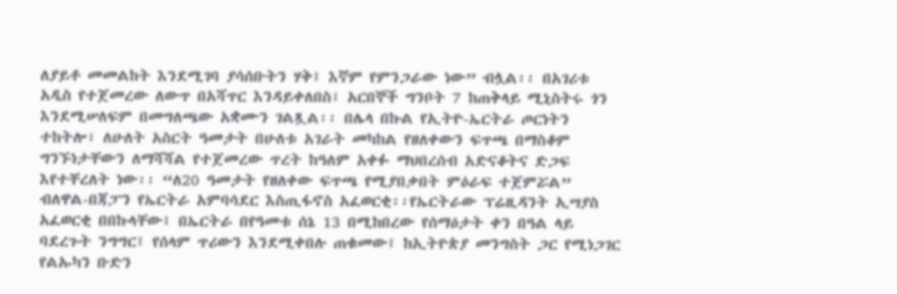ለያይቶ መመልከት እንደሚገባ ያሳሰቡትን ሃቅ፤ እኛም የምንጋራው ነው” ብሏል፡፡ በአገሪቱ አዲስ የተጀመረው ለውጥ በአሻጥር እንዳይቀለበስ፣ አርበኞች ግንቦት 7 ከጠቅላይ ሚኒስትሩ ጎን እንደሚሠለፍም በመግለጫው አቋሙን ገልጿል፡፡ በሌላ በኩል የኢትዮ-ኤርትራ ጦርነትን ተከትሎ፣ ለሁለት አስርት ዓመታት በሁለቱ አገራት መካከል የዘለቀውን ፍጥጫ በማስቆም ግንኙነታቸውን ለማሻሻል የተጀመረው ጥረት ከዓለም አቀፉ ማህበረሰብ አድናቆትና ድጋፍ እየተቸረለት ነው፡፡ “ለ20 ዓመታት የዘለቀው ፍጥጫ የሚያበቃበት ምዕራፍ ተጀምሯል” ብለዋል-በጃፓን የኤርትራ አምባሳደር እስጢፋኖስ አፈወርቂ፡፡የኤርትራው ፕሬዚዳንት ኢሣያስ አፈወርቂ በበኩላቸው፤ በኤርትራ በየዓመቱ ሰኔ 13 በሚከበረው የሰማዕታት ቀን በዓል ላይ ባደረጉት ንግግር፤ የሰላም ጥሪውን እንደሚቀበሉ ጠቁመው፤ ከኢትዮጵያ መንግስት ጋር የሚነጋገር የልኡካን ቡድን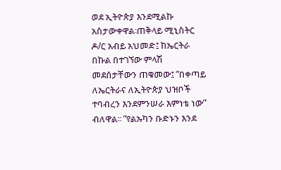ወደ ኢትዮጵያ እንደሚልኩ አስታውቀዋል፡ጠቅላይ ሚኒስትር ዶ/ር አብይ አህመድ፤ ከኤርትራ በኩል በተገኘው ምላሽ መደሰታቸውን ጠቁመው፤ “በቀጣይ ለኤርትራና ለኢትዮጵያ ህዝቦች ተባብረን እንደምንሠራ እምነቴ ነው” ብለዋል፡፡ “የልኡካን ቡድኑን እንደ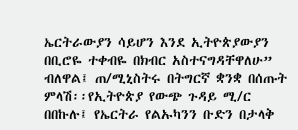ኤርትራውያን ሳይሆን እንደ ኢትዮጵያውያን በቢሮዬ ተቀብዬ በክብር አስተናግዳቸዋለሁ” ብለዋል፤ ጠ/ሚኒስትሩ በትግርኛ ቋንቋ በሰጡት ምላሽ፡፡የኢትዮጵያ የውጭ ጉዳይ ሚ/ር በበኩሉ፤ የኤርትራ የልኡካንን ቡድን በታላቅ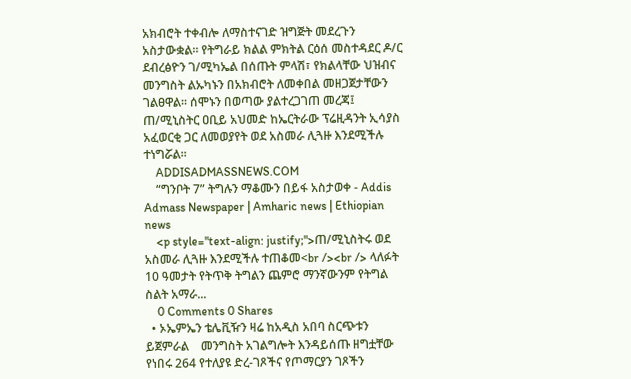አክብሮት ተቀብሎ ለማስተናገድ ዝግጅት መደረጉን አስታውቋል። የትግራይ ክልል ምክትል ርዕሰ መስተዳደር ዶ/ር ደብረፅዮን ገ/ሚካኤል በሰጡት ምላሽ፣ የክልላቸው ህዝብና መንግስት ልኡካኑን በአክብሮት ለመቀበል መዘጋጀታቸውን ገልፀዋል፡፡ ሰሞኑን በወጣው ያልተረጋገጠ መረጃ፤ ጠ/ሚኒስትር ዐቢይ አህመድ ከኤርትራው ፕሬዚዳንት ኢሳያስ አፈወርቂ ጋር ለመወያየት ወደ አስመራ ሊጓዙ እንደሚችሉ ተነግሯል፡፡
    ADDISADMASSNEWS.COM
    “ግንቦት 7” ትግሉን ማቆሙን በይፋ አስታወቀ - Addis Admass Newspaper | Amharic news | Ethiopian news
    <p style="text-align: justify;">ጠ/ሚኒስትሩ ወደ አስመራ ሊጓዙ እንደሚችሉ ተጠቆመ<br /><br /> ላለፉት 10 ዓመታት የትጥቅ ትግልን ጨምሮ ማንኛውንም የትግል ስልት አማራ...
    0 Comments 0 Shares
  • ኦኤምኤን ቴሌቪዥን ዛሬ ከአዲስ አበባ ስርጭቱን ይጀምራል    መንግስት አገልግሎት እንዳይሰጡ ዘግቷቸው የነበሩ 264 የተለያዩ ድረ-ገጾችና የጦማርያን ገጾችን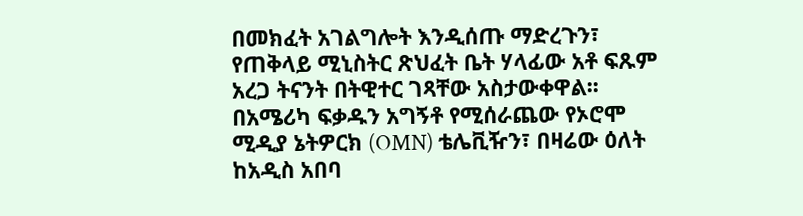በመክፈት አገልግሎት እንዲሰጡ ማድረጉን፣ የጠቅላይ ሚኒስትር ጽህፈት ቤት ሃላፊው አቶ ፍጹም አረጋ ትናንት በትዊተር ገጻቸው አስታውቀዋል፡፡በአሜሪካ ፍቃዱን አግኝቶ የሚሰራጨው የኦሮሞ ሚዲያ ኔትዎርክ (OMN) ቴሌቪዥን፣ በዛሬው ዕለት ከአዲስ አበባ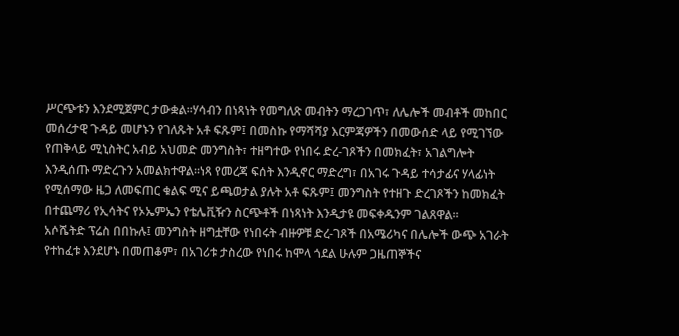ሥርጭቱን እንደሚጀምር ታውቋል፡፡ሃሳብን በነጻነት የመግለጽ መብትን ማረጋገጥ፣ ለሌሎች መብቶች መከበር መሰረታዊ ጉዳይ መሆኑን የገለጹት አቶ ፍጹም፤ በመስኩ የማሻሻያ እርምጃዎችን በመውሰድ ላይ የሚገኘው የጠቅላይ ሚኒስትር አብይ አህመድ መንግስት፣ ተዘግተው የነበሩ ድረ-ገጾችን በመክፈት፣ አገልግሎት እንዲሰጡ ማድረጉን አመልክተዋል፡፡ነጻ የመረጃ ፍሰት እንዲኖር ማድረግ፣ በአገሩ ጉዳይ ተሳታፊና ሃላፊነት የሚሰማው ዜጋ ለመፍጠር ቁልፍ ሚና ይጫወታል ያሉት አቶ ፍጹም፤ መንግስት የተዘጉ ድረገጾችን ከመክፈት በተጨማሪ የኢሳትና የኦኤምኤን የቴሌቪዥን ስርጭቶች በነጻነት እንዲታዩ መፍቀዱንም ገልጸዋል፡፡    አሶሼትድ ፕሬስ በበኩሉ፤ መንግስት ዘግቷቸው የነበሩት ብዙዎቹ ድረ-ገጾች በአሜሪካና በሌሎች ውጭ አገራት የተከፈቱ እንደሆኑ በመጠቆም፣ በአገሪቱ ታስረው የነበሩ ከሞላ ጎደል ሁሉም ጋዜጠኞችና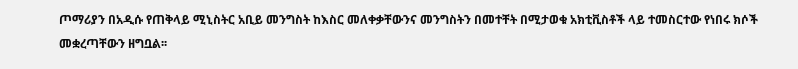ጦማሪያን በአዲሱ የጠቅላይ ሚኒስትር አቢይ መንግስት ከእስር መለቀቃቸውንና መንግስትን በመተቸት በሚታወቁ አክቲቪስቶች ላይ ተመስርተው የነበሩ ክሶች መቋረጣቸውን ዘግቧል፡፡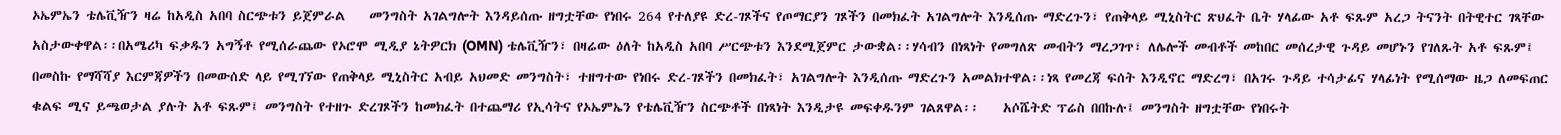ኦኤምኤን ቴሌቪዥን ዛሬ ከአዲስ አበባ ስርጭቱን ይጀምራል    መንግስት አገልግሎት እንዳይሰጡ ዘግቷቸው የነበሩ 264 የተለያዩ ድረ-ገጾችና የጦማርያን ገጾችን በመክፈት አገልግሎት እንዲሰጡ ማድረጉን፣ የጠቅላይ ሚኒስትር ጽህፈት ቤት ሃላፊው አቶ ፍጹም አረጋ ትናንት በትዊተር ገጻቸው አስታውቀዋል፡፡በአሜሪካ ፍቃዱን አግኝቶ የሚሰራጨው የኦሮሞ ሚዲያ ኔትዎርክ (OMN) ቴሌቪዥን፣ በዛሬው ዕለት ከአዲስ አበባ ሥርጭቱን እንደሚጀምር ታውቋል፡፡ሃሳብን በነጻነት የመግለጽ መብትን ማረጋገጥ፣ ለሌሎች መብቶች መከበር መሰረታዊ ጉዳይ መሆኑን የገለጹት አቶ ፍጹም፤ በመስኩ የማሻሻያ እርምጃዎችን በመውሰድ ላይ የሚገኘው የጠቅላይ ሚኒስትር አብይ አህመድ መንግስት፣ ተዘግተው የነበሩ ድረ-ገጾችን በመክፈት፣ አገልግሎት እንዲሰጡ ማድረጉን አመልክተዋል፡፡ነጻ የመረጃ ፍሰት እንዲኖር ማድረግ፣ በአገሩ ጉዳይ ተሳታፊና ሃላፊነት የሚሰማው ዜጋ ለመፍጠር ቁልፍ ሚና ይጫወታል ያሉት አቶ ፍጹም፤ መንግስት የተዘጉ ድረገጾችን ከመክፈት በተጨማሪ የኢሳትና የኦኤምኤን የቴሌቪዥን ስርጭቶች በነጻነት እንዲታዩ መፍቀዱንም ገልጸዋል፡፡    አሶሼትድ ፕሬስ በበኩሉ፤ መንግስት ዘግቷቸው የነበሩት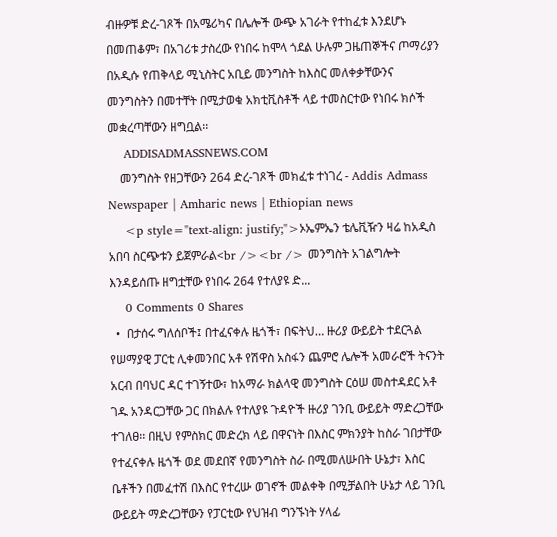ብዙዎቹ ድረ-ገጾች በአሜሪካና በሌሎች ውጭ አገራት የተከፈቱ እንደሆኑ በመጠቆም፣ በአገሪቱ ታስረው የነበሩ ከሞላ ጎደል ሁሉም ጋዜጠኞችና ጦማሪያን በአዲሱ የጠቅላይ ሚኒስትር አቢይ መንግስት ከእስር መለቀቃቸውንና መንግስትን በመተቸት በሚታወቁ አክቲቪስቶች ላይ ተመስርተው የነበሩ ክሶች መቋረጣቸውን ዘግቧል፡፡
    ADDISADMASSNEWS.COM
    መንግስት የዘጋቸውን 264 ድረ-ገጾች መክፈቱ ተነገረ - Addis Admass Newspaper | Amharic news | Ethiopian news
    <p style="text-align: justify;">ኦኤምኤን ቴሌቪዥን ዛሬ ከአዲስ አበባ ስርጭቱን ይጀምራል<br /><br /> መንግስት አገልግሎት እንዳይሰጡ ዘግቷቸው የነበሩ 264 የተለያዩ ድ...
    0 Comments 0 Shares
  •  በታሰሩ ግለሰቦች፤ በተፈናቀሉ ዜጎች፣ በፍትህ… ዙሪያ ውይይት ተደርጓል   የሠማያዊ ፓርቲ ሊቀመንበር አቶ የሽዋስ አስፋን ጨምሮ ሌሎች አመራሮች ትናንት አርብ በባህር ዳር ተገኝተው፣ ከአማራ ክልላዊ መንግስት ርዕሠ መስተዳደር አቶ ገዱ አንዳርጋቸው ጋር በክልሉ የተለያዩ ጉዳዮች ዙሪያ ገንቢ ውይይት ማድረጋቸው ተገለፀ፡፡ በዚህ የምስክር መድረክ ላይ በዋናነት በእስር ምክንያት ከስራ ገበታቸው የተፈናቀሉ ዜጎች ወደ መደበኛ የመንግስት ስራ በሚመለሡበት ሁኔታ፣ እስር ቤቶችን በመፈተሽ በእስር የተረሡ ወገኖች መልቀቅ በሚቻልበት ሁኔታ ላይ ገንቢ ውይይት ማድረጋቸውን የፓርቲው የህዝብ ግንኙነት ሃላፊ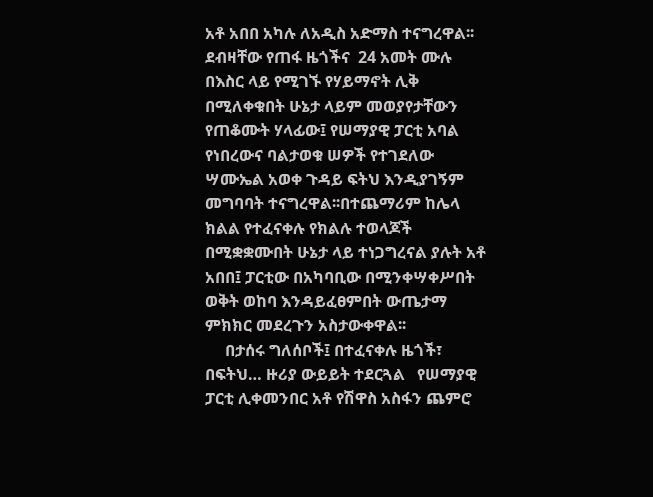አቶ አበበ አካሉ ለአዲስ አድማስ ተናግረዋል፡፡ደብዛቸው የጠፋ ዜጎችና  24 አመት ሙሉ በእስር ላይ የሚገኙ የሃይማኖት ሊቅ በሚለቀቁበት ሁኔታ ላይም መወያየታቸውን የጠቆሙት ሃላፊው፤ የሠማያዊ ፓርቲ አባል የነበረውና ባልታወቁ ሠዎች የተገደለው ሣሙኤል አወቀ ጉዳይ ፍትህ እንዲያገኝም መግባባት ተናግረዋል፡፡በተጨማሪም ከሌላ ክልል የተፈናቀሉ የክልሉ ተወላጆች በሚቋቋሙበት ሁኔታ ላይ ተነጋግረናል ያሉት አቶ አበበ፤ ፓርቲው በአካባቢው በሚንቀሣቀሥበት ወቅት ወከባ እንዳይፈፀምበት ውጤታማ ምክክር መደረጉን አስታውቀዋል፡፡
     በታሰሩ ግለሰቦች፤ በተፈናቀሉ ዜጎች፣ በፍትህ… ዙሪያ ውይይት ተደርጓል   የሠማያዊ ፓርቲ ሊቀመንበር አቶ የሽዋስ አስፋን ጨምሮ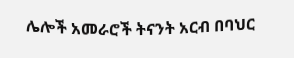ሌሎች አመራሮች ትናንት አርብ በባህር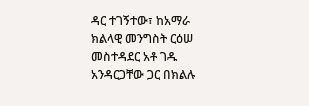ዳር ተገኝተው፣ ከአማራ ክልላዊ መንግስት ርዕሠ መስተዳደር አቶ ገዱ አንዳርጋቸው ጋር በክልሉ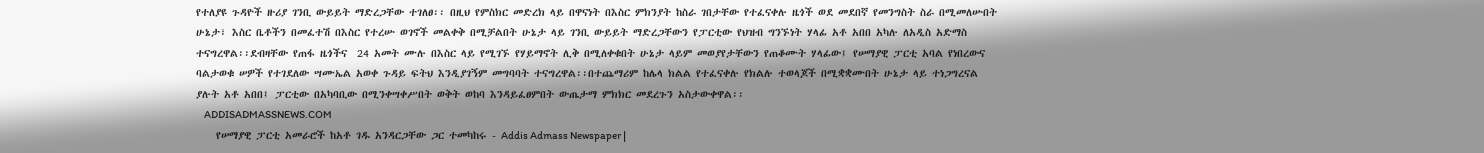የተለያዩ ጉዳዮች ዙሪያ ገንቢ ውይይት ማድረጋቸው ተገለፀ፡፡ በዚህ የምስክር መድረክ ላይ በዋናነት በእስር ምክንያት ከስራ ገበታቸው የተፈናቀሉ ዜጎች ወደ መደበኛ የመንግስት ስራ በሚመለሡበት ሁኔታ፣ እስር ቤቶችን በመፈተሽ በእስር የተረሡ ወገኖች መልቀቅ በሚቻልበት ሁኔታ ላይ ገንቢ ውይይት ማድረጋቸውን የፓርቲው የህዝብ ግንኙነት ሃላፊ አቶ አበበ አካሉ ለአዲስ አድማስ ተናግረዋል፡፡ደብዛቸው የጠፋ ዜጎችና  24 አመት ሙሉ በእስር ላይ የሚገኙ የሃይማኖት ሊቅ በሚለቀቁበት ሁኔታ ላይም መወያየታቸውን የጠቆሙት ሃላፊው፤ የሠማያዊ ፓርቲ አባል የነበረውና ባልታወቁ ሠዎች የተገደለው ሣሙኤል አወቀ ጉዳይ ፍትህ እንዲያገኝም መግባባት ተናግረዋል፡፡በተጨማሪም ከሌላ ክልል የተፈናቀሉ የክልሉ ተወላጆች በሚቋቋሙበት ሁኔታ ላይ ተነጋግረናል ያሉት አቶ አበበ፤ ፓርቲው በአካባቢው በሚንቀሣቀሥበት ወቅት ወከባ እንዳይፈፀምበት ውጤታማ ምክክር መደረጉን አስታውቀዋል፡፡
    ADDISADMASSNEWS.COM
    የሠማያዊ ፓርቲ አመራሮች ከአቶ ገዱ አንዳርጋቸው ጋር ተመካከሩ - Addis Admass Newspaper |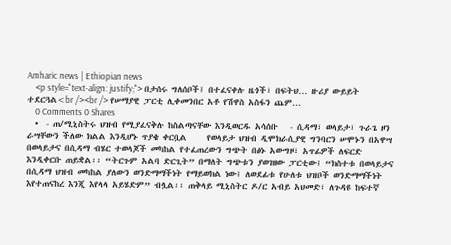Amharic news | Ethiopian news
    <p style="text-align: justify;"> በታሰሩ ግለሰቦች፤ በተፈናቀሉ ዜጎች፣ በፍትህ… ዙሪያ ውይይት ተደርጓል<br /><br /> የሠማያዊ ፓርቲ ሊቀመንበር አቶ የሽዋስ አስፋን ጨም...
    0 Comments 0 Shares
  •  - ጠ/ሚኒስትሩ ህዝብ የሚያፈናቅሉ ከስልጣናቸው እንዲወርዱ አሳሰቡ   - ሲዳማ፣ ወላይታ፣ ጉራጌ ዞን ራሣቸውን ችለው ክልል እንዲሆኑ ጥያቄ ቀርቧል     የወላይታ ህዝብ ዲሞክራሲያዊ ግንባርን ሠሞኑን በአዋሣ በወላይታና በሲዳማ ብሄር ተወላጆች መካከል የተፈጠረውን ግጭት በፅኑ አውግዞ፣ አጥፊዎች ለፍርድ እንዲቀርቡ ጠይቋል፡፡ “ትርጉም አልባ ድርጊት” በማለት ግጭቱን ያወገዘው ፓርቲው፤ “ክስተቱ በወላይታና በሲዳማ ህዝብ መካከል ያለውን ወንድማማችነት የማይወክል ነው፤ ለወደፊቱ የሁለቱ ህዝቦች ወንድማማችነት እየተጠናከረ እንጂ እየላላ አይሄድም” ብሏል፡፡ ጠቅላይ ሚኒስትር ዶ/ር አብይ አህመድ፣ ለጉዳዩ ከፍተኛ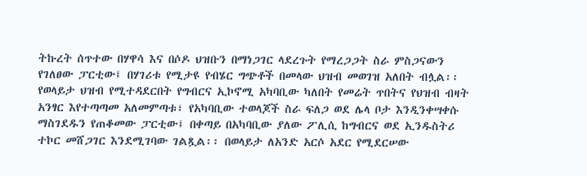ትኩረት ሰጥተው በሃዋሳ እና በሶዶ ህዝቡን በማነጋገር ላደረጉት የማረጋጋት ስራ ምስጋናውን የገለፀው ፓርቲው፤ በሃገሪቱ የሚታዩ የብሄር ግጭቶች በመላው ህዝብ መወገዝ አለበት ብሏል፡፡ የወላይታ ህዝብ የሚተዳደርበት የግብርና ኢኮኖሚ አካባቢው ካለበት የመሬት ጥበትና የህዝብ ብዛት አንፃር እየተጣጣመ አለመምጣቱ፣ የአካባቢው ተወላጆች ስራ ፍለጋ ወደ ሌላ ቦታ እንዲንቀሣቀሱ ማስገደዱን የጠቆመው ፓርቲው፤ በቀጣይ በአካባቢው ያለው ፖሊሲ ከግብርና ወደ ኢንዱስትሪ ተኮር መሸጋገር እንደሚገባው ገልጿል፡፡ በወላይታ ለአንድ አርሶ አደር የሚደርሠው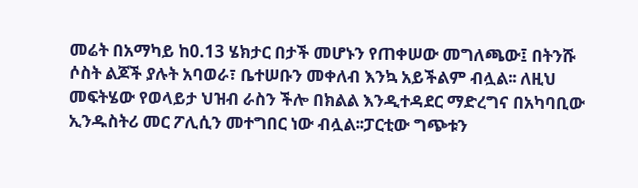መሬት በአማካይ ከ0.13 ሄክታር በታች መሆኑን የጠቀሠው መግለጫው፤ በትንሹ ሶስት ልጆች ያሉት አባወራ፣ ቤተሠቡን መቀለብ እንኳ አይችልም ብሏል፡፡ ለዚህ መፍትሄው የወላይታ ህዝብ ራስን ችሎ በክልል እንዲተዳደር ማድረግና በአካባቢው ኢንዱስትሪ መር ፖሊሲን መተግበር ነው ብሏል፡፡ፓርቲው ግጭቱን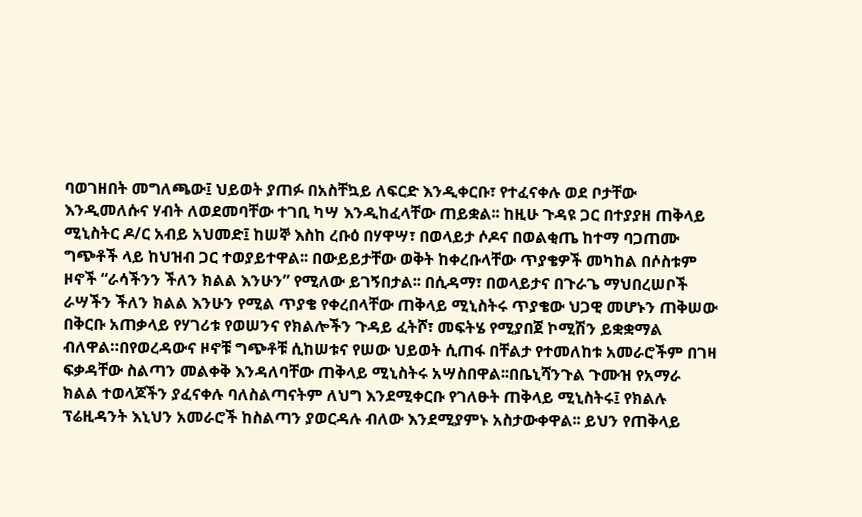ባወገዘበት መግለጫው፤ ህይወት ያጠፉ በአስቸኳይ ለፍርድ እንዲቀርቡ፣ የተፈናቀሉ ወደ ቦታቸው እንዲመለሱና ሃብት ለወደመባቸው ተገቢ ካሣ እንዲከፈላቸው ጠይቋል፡፡ ከዚሁ ጉዳዩ ጋር በተያያዘ ጠቅላይ ሚኒስትር ዶ/ር አብይ አህመድ፤ ከሠኞ እስከ ረቡዕ በሃዋሣ፣ በወላይታ ሶዶና በወልቂጤ ከተማ ባጋጠሙ ግጭቶች ላይ ከህዝብ ጋር ተወያይተዋል፡፡ በውይይታቸው ወቅት ከቀረቡላቸው ጥያቄዎች መካከል በሶስቱም ዞኖች “ራሳችንን ችለን ክልል እንሁን” የሚለው ይገኝበታል፡፡ በሲዳማ፣ በወላይታና በጉራጌ ማህበረሠቦች ራሣችን ችለን ክልል እንሁን የሚል ጥያቄ የቀረበላቸው ጠቅላይ ሚኒስትሩ ጥያቄው ህጋዊ መሆኑን ጠቅሠው በቅርቡ አጠቃላይ የሃገሪቱ የወሠንና የክልሎችን ጉዳይ ፈትሾ፣ መፍትሄ የሚያበጀ ኮሚሽን ይቋቋማል ብለዋል።በየወረዳውና ዞኖቹ ግጭቶቹ ሲከሠቱና የሠው ህይወት ሲጠፋ በቸልታ የተመለከቱ አመራሮችም በገዛ ፍቃዳቸው ስልጣን መልቀቅ እንዳለባቸው ጠቅላይ ሚኒስትሩ አሣስበዋል፡፡በቤኒሻንጉል ጉሙዝ የአማራ ክልል ተወላጆችን ያፈናቀሉ ባለስልጣናትም ለህግ እንደሚቀርቡ የገለፁት ጠቅላይ ሚኒስትሩ፤ የክልሉ ፕሬዚዳንት እኒህን አመራሮች ከስልጣን ያወርዳሉ ብለው እንደሚያምኑ አስታውቀዋል፡፡ ይህን የጠቅላይ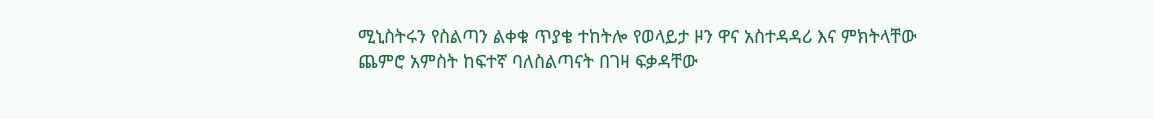ሚኒስትሩን የስልጣን ልቀቁ ጥያቄ ተከትሎ የወላይታ ዞን ዋና አስተዳዳሪ እና ምክትላቸው ጨምሮ አምስት ከፍተኛ ባለስልጣናት በገዛ ፍቃዳቸው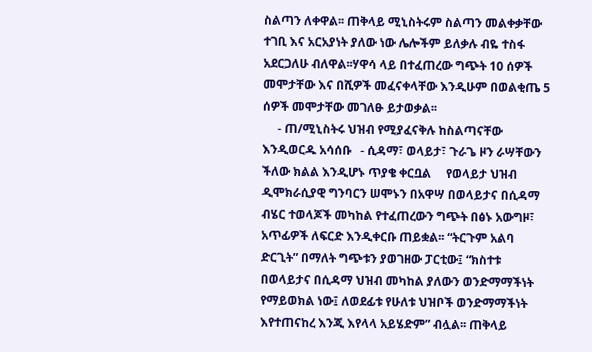ስልጣን ለቀዋል፡፡ ጠቅላይ ሚኒስትሩም ስልጣን መልቀቃቸው ተገቢ እና አርአያነት ያለው ነው ሌሎችም ይለቃሉ ብዬ ተስፋ አደርጋለሁ ብለዋል፡፡ሃዋሳ ላይ በተፈጠረው ግጭት 10 ሰዎች መሞታቸው እና በሺዎች መፈናቀላቸው እንዲሁም በወልቂጤ 5 ሰዎች መሞታቸው መገለፁ ይታወቃል፡፡
     - ጠ/ሚኒስትሩ ህዝብ የሚያፈናቅሉ ከስልጣናቸው እንዲወርዱ አሳሰቡ   - ሲዳማ፣ ወላይታ፣ ጉራጌ ዞን ራሣቸውን ችለው ክልል እንዲሆኑ ጥያቄ ቀርቧል     የወላይታ ህዝብ ዲሞክራሲያዊ ግንባርን ሠሞኑን በአዋሣ በወላይታና በሲዳማ ብሄር ተወላጆች መካከል የተፈጠረውን ግጭት በፅኑ አውግዞ፣ አጥፊዎች ለፍርድ እንዲቀርቡ ጠይቋል፡፡ “ትርጉም አልባ ድርጊት” በማለት ግጭቱን ያወገዘው ፓርቲው፤ “ክስተቱ በወላይታና በሲዳማ ህዝብ መካከል ያለውን ወንድማማችነት የማይወክል ነው፤ ለወደፊቱ የሁለቱ ህዝቦች ወንድማማችነት እየተጠናከረ እንጂ እየላላ አይሄድም” ብሏል፡፡ ጠቅላይ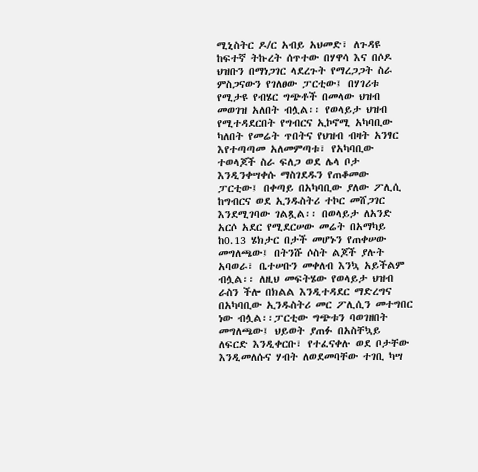ሚኒስትር ዶ/ር አብይ አህመድ፣ ለጉዳዩ ከፍተኛ ትኩረት ሰጥተው በሃዋሳ እና በሶዶ ህዝቡን በማነጋገር ላደረጉት የማረጋጋት ስራ ምስጋናውን የገለፀው ፓርቲው፤ በሃገሪቱ የሚታዩ የብሄር ግጭቶች በመላው ህዝብ መወገዝ አለበት ብሏል፡፡ የወላይታ ህዝብ የሚተዳደርበት የግብርና ኢኮኖሚ አካባቢው ካለበት የመሬት ጥበትና የህዝብ ብዛት አንፃር እየተጣጣመ አለመምጣቱ፣ የአካባቢው ተወላጆች ስራ ፍለጋ ወደ ሌላ ቦታ እንዲንቀሣቀሱ ማስገደዱን የጠቆመው ፓርቲው፤ በቀጣይ በአካባቢው ያለው ፖሊሲ ከግብርና ወደ ኢንዱስትሪ ተኮር መሸጋገር እንደሚገባው ገልጿል፡፡ በወላይታ ለአንድ አርሶ አደር የሚደርሠው መሬት በአማካይ ከ0.13 ሄክታር በታች መሆኑን የጠቀሠው መግለጫው፤ በትንሹ ሶስት ልጆች ያሉት አባወራ፣ ቤተሠቡን መቀለብ እንኳ አይችልም ብሏል፡፡ ለዚህ መፍትሄው የወላይታ ህዝብ ራስን ችሎ በክልል እንዲተዳደር ማድረግና በአካባቢው ኢንዱስትሪ መር ፖሊሲን መተግበር ነው ብሏል፡፡ፓርቲው ግጭቱን ባወገዘበት መግለጫው፤ ህይወት ያጠፉ በአስቸኳይ ለፍርድ እንዲቀርቡ፣ የተፈናቀሉ ወደ ቦታቸው እንዲመለሱና ሃብት ለወደመባቸው ተገቢ ካሣ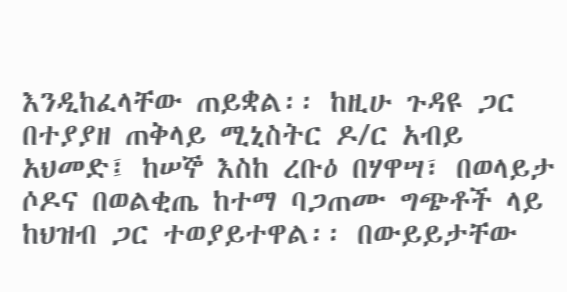እንዲከፈላቸው ጠይቋል፡፡ ከዚሁ ጉዳዩ ጋር በተያያዘ ጠቅላይ ሚኒስትር ዶ/ር አብይ አህመድ፤ ከሠኞ እስከ ረቡዕ በሃዋሣ፣ በወላይታ ሶዶና በወልቂጤ ከተማ ባጋጠሙ ግጭቶች ላይ ከህዝብ ጋር ተወያይተዋል፡፡ በውይይታቸው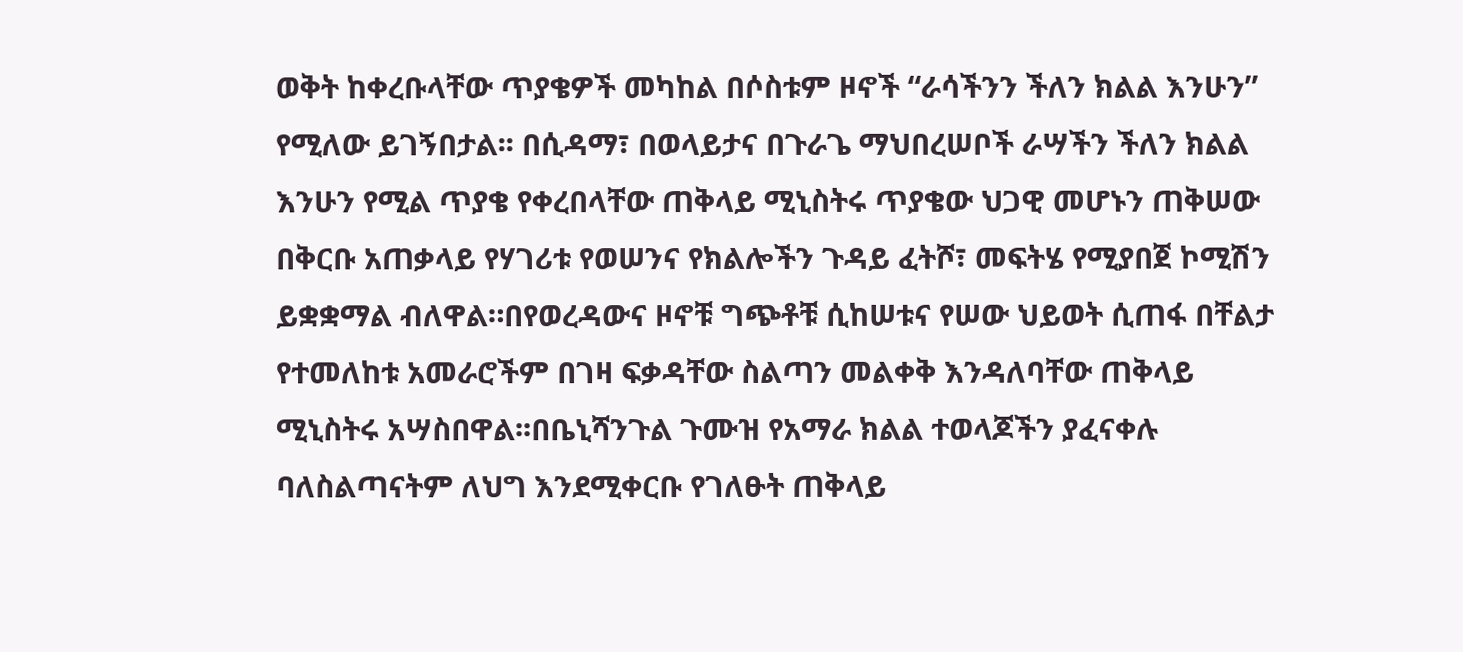ወቅት ከቀረቡላቸው ጥያቄዎች መካከል በሶስቱም ዞኖች “ራሳችንን ችለን ክልል እንሁን” የሚለው ይገኝበታል፡፡ በሲዳማ፣ በወላይታና በጉራጌ ማህበረሠቦች ራሣችን ችለን ክልል እንሁን የሚል ጥያቄ የቀረበላቸው ጠቅላይ ሚኒስትሩ ጥያቄው ህጋዊ መሆኑን ጠቅሠው በቅርቡ አጠቃላይ የሃገሪቱ የወሠንና የክልሎችን ጉዳይ ፈትሾ፣ መፍትሄ የሚያበጀ ኮሚሽን ይቋቋማል ብለዋል።በየወረዳውና ዞኖቹ ግጭቶቹ ሲከሠቱና የሠው ህይወት ሲጠፋ በቸልታ የተመለከቱ አመራሮችም በገዛ ፍቃዳቸው ስልጣን መልቀቅ እንዳለባቸው ጠቅላይ ሚኒስትሩ አሣስበዋል፡፡በቤኒሻንጉል ጉሙዝ የአማራ ክልል ተወላጆችን ያፈናቀሉ ባለስልጣናትም ለህግ እንደሚቀርቡ የገለፁት ጠቅላይ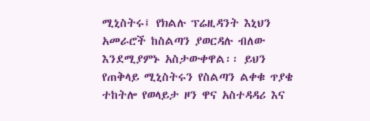ሚኒስትሩ፤ የክልሉ ፕሬዚዳንት እኒህን አመራሮች ከስልጣን ያወርዳሉ ብለው እንደሚያምኑ አስታውቀዋል፡፡ ይህን የጠቅላይ ሚኒስትሩን የስልጣን ልቀቁ ጥያቄ ተከትሎ የወላይታ ዞን ዋና አስተዳዳሪ እና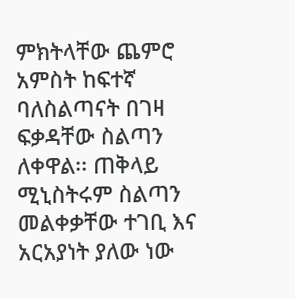ምክትላቸው ጨምሮ አምስት ከፍተኛ ባለስልጣናት በገዛ ፍቃዳቸው ስልጣን ለቀዋል፡፡ ጠቅላይ ሚኒስትሩም ስልጣን መልቀቃቸው ተገቢ እና አርአያነት ያለው ነው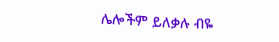ሌሎችም ይለቃሉ ብዬ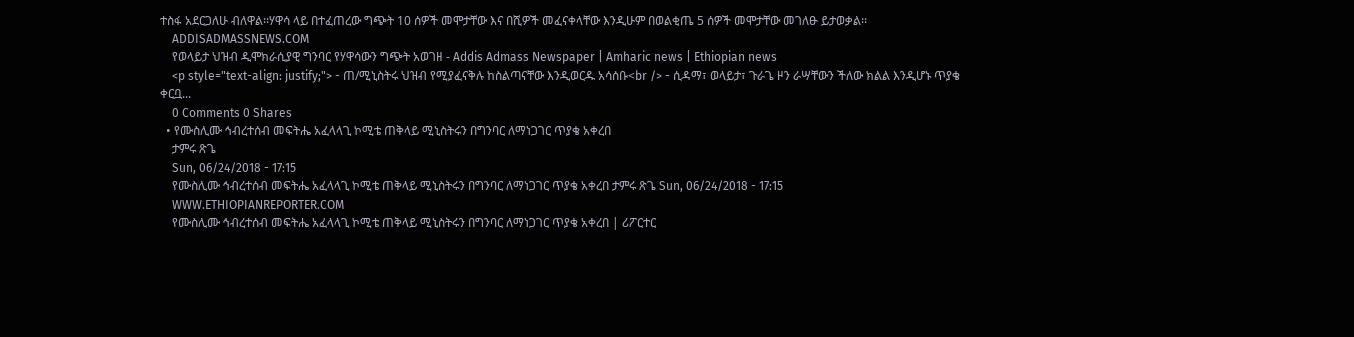ተስፋ አደርጋለሁ ብለዋል፡፡ሃዋሳ ላይ በተፈጠረው ግጭት 10 ሰዎች መሞታቸው እና በሺዎች መፈናቀላቸው እንዲሁም በወልቂጤ 5 ሰዎች መሞታቸው መገለፁ ይታወቃል፡፡
    ADDISADMASSNEWS.COM
    የወላይታ ህዝብ ዲሞክራሲያዊ ግንባር የሃዋሳውን ግጭት አወገዘ - Addis Admass Newspaper | Amharic news | Ethiopian news
    <p style="text-align: justify;"> - ጠ/ሚኒስትሩ ህዝብ የሚያፈናቅሉ ከስልጣናቸው እንዲወርዱ አሳሰቡ<br /> - ሲዳማ፣ ወላይታ፣ ጉራጌ ዞን ራሣቸውን ችለው ክልል እንዲሆኑ ጥያቄ ቀርቧ...
    0 Comments 0 Shares
  • የሙስሊሙ ኅብረተሰብ መፍትሔ አፈላላጊ ኮሚቴ ጠቅላይ ሚኒስትሩን በግንባር ለማነጋገር ጥያቄ አቀረበ
    ታምሩ ጽጌ
    Sun, 06/24/2018 - 17:15
    የሙስሊሙ ኅብረተሰብ መፍትሔ አፈላላጊ ኮሚቴ ጠቅላይ ሚኒስትሩን በግንባር ለማነጋገር ጥያቄ አቀረበ ታምሩ ጽጌ Sun, 06/24/2018 - 17:15
    WWW.ETHIOPIANREPORTER.COM
    የሙስሊሙ ኅብረተሰብ መፍትሔ አፈላላጊ ኮሚቴ ጠቅላይ ሚኒስትሩን በግንባር ለማነጋገር ጥያቄ አቀረበ | ሪፖርተር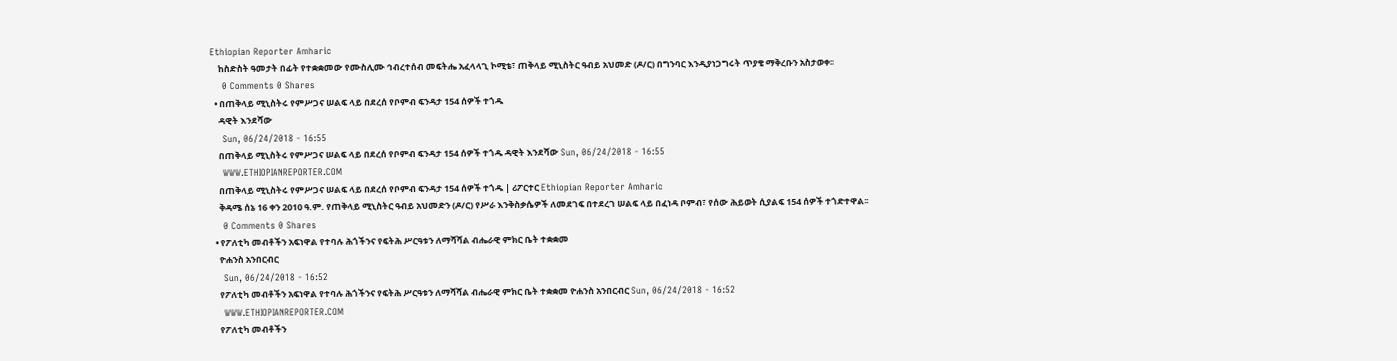Ethiopian Reporter Amharic
    ከስድስት ዓመታት በፊት የተቋቋመው የሙስሊሙ ኅብረተሰብ መፍትሔ አፈላላጊ ኮሚቴ፣ ጠቅላይ ሚኒስትር ዓብይ አህመድ (ዶ/ር) በግንባር እንዲያነጋግሩት ጥያቄ ማቅረቡን አስታወቀ፡፡
    0 Comments 0 Shares
  • በጠቅላይ ሚኒስትሩ የምሥጋና ሠልፍ ላይ በደረሰ የቦምብ ፍንዳታ 154 ሰዎች ተጎዱ
    ዳዊት እንደሻው
    Sun, 06/24/2018 - 16:55
    በጠቅላይ ሚኒስትሩ የምሥጋና ሠልፍ ላይ በደረሰ የቦምብ ፍንዳታ 154 ሰዎች ተጎዱ ዳዊት እንደሻው Sun, 06/24/2018 - 16:55
    WWW.ETHIOPIANREPORTER.COM
    በጠቅላይ ሚኒስትሩ የምሥጋና ሠልፍ ላይ በደረሰ የቦምብ ፍንዳታ 154 ሰዎች ተጎዱ | ሪፖርተር Ethiopian Reporter Amharic
    ቅዳሜ ሰኔ 16 ቀን 2010 ዓ.ም. የጠቅላይ ሚኒስትር ዓብይ አህመድን (ዶ/ር) የሥራ እንቅስቃሴዎች ለመደገፍ በተደረገ ሠልፍ ላይ በፈነዳ ቦምብ፣ የሰው ሕይወት ሲያልፍ 154 ሰዎች ተጎድተዋል፡፡
    0 Comments 0 Shares
  • የፖለቲካ መብቶችን አፍነዋል የተባሉ ሕጎችንና የፍትሕ ሥርዓቱን ለማሻሻል ብሔራዊ ምክር ቤት ተቋቋመ
    ዮሐንስ አንበርብር
    Sun, 06/24/2018 - 16:52
    የፖለቲካ መብቶችን አፍነዋል የተባሉ ሕጎችንና የፍትሕ ሥርዓቱን ለማሻሻል ብሔራዊ ምክር ቤት ተቋቋመ ዮሐንስ አንበርብር Sun, 06/24/2018 - 16:52
    WWW.ETHIOPIANREPORTER.COM
    የፖለቲካ መብቶችን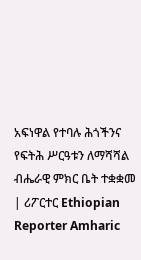አፍነዋል የተባሉ ሕጎችንና የፍትሕ ሥርዓቱን ለማሻሻል ብሔራዊ ምክር ቤት ተቋቋመ | ሪፖርተር Ethiopian Reporter Amharic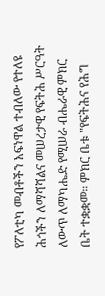የፖለቲካ መብቶችን አፍነዋል ተብለው የተለዩ ሕጎችን ለማሻሻልና መሠረታዊ የፍትሕ ሥርዓት ለውጥ ለማካሔድ የሚሠራ ብሔራዊ ምክር ቤት ተቋቋመ። ምክር ቤቱ "የፍትሕና የሕግ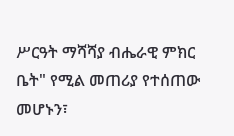ሥርዓት ማሻሻያ ብሔራዊ ምክር ቤት" የሚል መጠሪያ የተሰጠው መሆኑን፣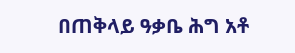በጠቅላይ ዓቃቤ ሕግ አቶ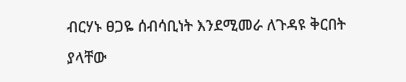ብርሃኑ ፀጋዬ ሰብሳቢነት እንደሚመራ ለጉዳዩ ቅርበት ያላቸው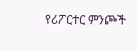የሪፖርተር ምንጮች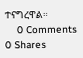ተናግረዋል።
    0 Comments 0 Shares